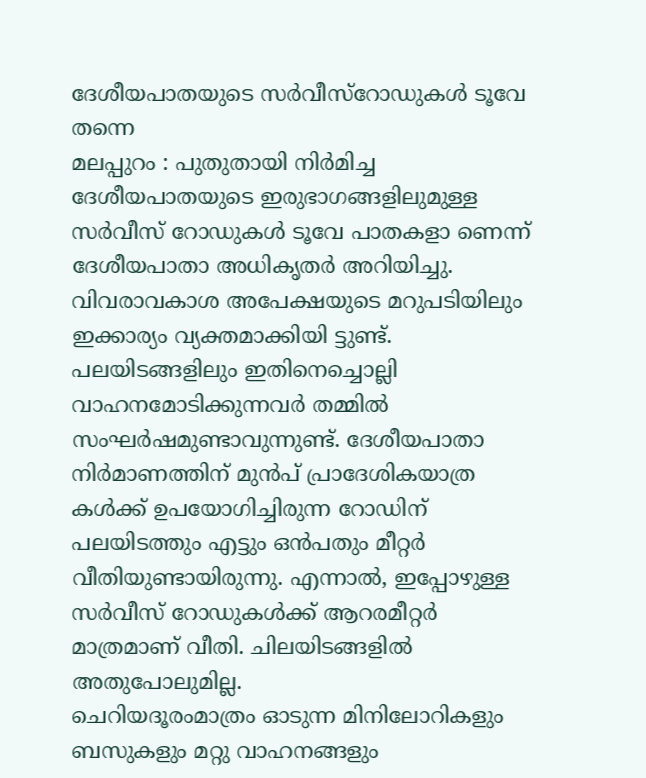ദേശീയപാതയുടെ സർവീസ്റോഡുകൾ ടൂവേ തന്നെ
മലപ്പുറം : പുതുതായി നിർമിച്ച ദേശീയപാതയുടെ ഇരുഭാഗങ്ങളിലുമുള്ള സർവീസ് റോഡുകൾ ടൂവേ പാതകളാ ണെന്ന് ദേശീയപാതാ അധികൃതർ അറിയിച്ചു. വിവരാവകാശ അപേക്ഷയുടെ മറുപടിയിലും ഇക്കാര്യം വ്യക്തമാക്കിയി ട്ടുണ്ട്. പലയിടങ്ങളിലും ഇതിനെച്ചൊല്ലി വാഹനമോടിക്കുന്നവർ തമ്മിൽ സംഘർഷമുണ്ടാവുന്നുണ്ട്. ദേശീയപാതാ നിർമാണത്തിന് മുൻപ് പ്രാദേശികയാത്ര കൾക്ക് ഉപയോഗിച്ചിരുന്ന റോഡിന് പലയിടത്തും എട്ടും ഒൻപതും മീറ്റർ വീതിയുണ്ടായിരുന്നു. എന്നാൽ, ഇപ്പോഴുള്ള സർവീസ് റോഡുകൾക്ക് ആറരമീറ്റർ മാത്രമാണ് വീതി. ചിലയിടങ്ങളിൽ അതുപോലുമില്ല.
ചെറിയദൂരംമാത്രം ഓടുന്ന മിനിലോറികളും ബസുകളും മറ്റു വാഹനങ്ങളും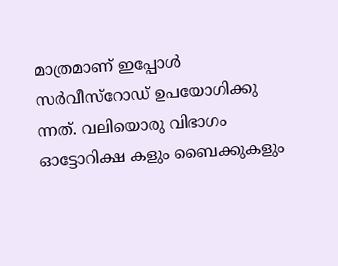മാത്രമാണ് ഇപ്പോൾ സർവീസ്റോഡ് ഉപയോഗിക്കു ന്നത്. വലിയൊരു വിഭാഗം ഓട്ടോറിക്ഷ കളും ബൈക്കുകളും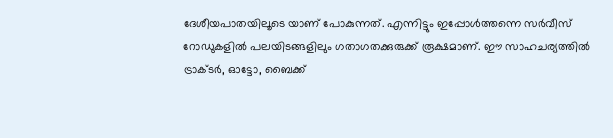ദേശീയപാതയിലൂടെ യാണ് പോകുന്നത്. എന്നിട്ടും ഇപ്പോൾത്തന്നെ സർവീസ് റോഡുകളിൽ പലയിടങ്ങളിലും ഗതാഗതക്കുരുക്ക് രൂക്ഷമാണ്. ഈ സാഹചര്യത്തിൽ ട്രാക്ടർ, ഓട്ടോ, ബൈക്ക്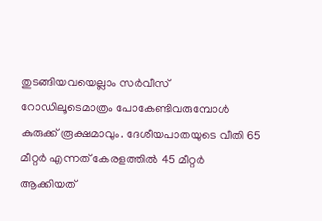തുടങ്ങിയവയെല്ലാം സർവീസ് റോഡിലൂടെമാത്രം പോകേണ്ടിവരുമ്പോൾ കുരുക്ക് രൂക്ഷമാവും. ദേശീയപാതയുടെ വീതി 65 മീറ്റർ എന്നത് കേരളത്തിൽ 45 മീറ്റർ ആക്കിയത്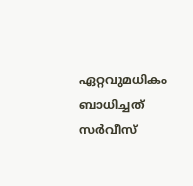ഏറ്റവുമധികം ബാധിച്ചത് സർവീസ്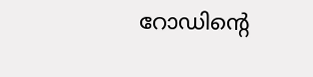റോഡിന്റെ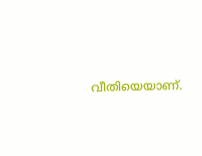വീതിയെയാണ്.